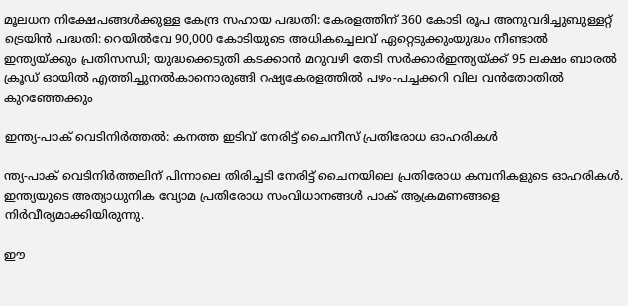മൂലധന നിക്ഷേപങ്ങള്‍ക്കുള്ള കേന്ദ്ര സഹായ പദ്ധതി: കേരളത്തിന് 360 കോടി രൂപ അനുവദിച്ചുബുള്ളറ്റ് ട്രെയിന്‍ പദ്ധതി: റെയില്‍വേ 90,000 കോടിയുടെ അധികച്ചെലവ് ഏറ്റെടുക്കുംയുദ്ധം നീണ്ടാൽ ഇന്ത്യയ്ക്കും പ്രതിസന്ധി; യുദ്ധക്കെടുതി കടക്കാൻ മറുവഴി തേടി സർക്കാർഇന്ത്യയ്ക്ക് 95 ലക്ഷം ബാരൽ ക്രൂഡ് ഓയിൽ എത്തിച്ചുനൽകാനൊരുങ്ങി റഷ്യകേരളത്തില്‍ പഴം-പച്ചക്കറി വില വന്‍തോതില്‍ കുറഞ്ഞേക്കും

ഇന്ത്യ-പാക് വെടിനിര്‍ത്തല്‍: കനത്ത ഇടിവ് നേരിട്ട് ചൈനീസ് പ്രതിരോധ ഓഹരികള്‍

ന്ത്യ-പാക് വെടിനിർത്തലിന് പിന്നാലെ തിരിച്ചടി നേരിട്ട് ചൈനയിലെ പ്രതിരോധ കമ്പനികളുടെ ഓഹരികള്‍. ഇന്ത്യയുടെ അത്യാധുനിക വ്യോമ പ്രതിരോധ സംവിധാനങ്ങള്‍ പാക് ആക്രമണങ്ങളെ നിർവീര്യമാക്കിയിരുന്നു.

ഈ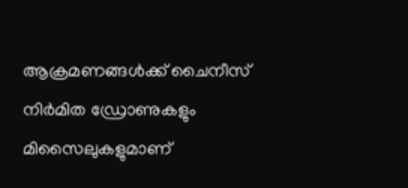ആക്രമണങ്ങള്‍ക്ക് ചൈനീസ് നിർമിത ഡ്രോണുകളും മിസൈലുകളുമാണ്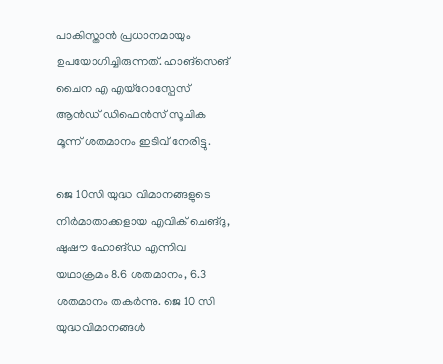പാകിസ്താൻ പ്രധാനമായും ഉപയോഗിച്ചിരുന്നത്. ഹാങ്സെങ് ചൈന എ എയ്റോസ്പേസ് ആൻഡ് ഡിഫെൻസ് സൂചിക മൂന്ന് ശതമാനം ഇടിവ് നേരിട്ടു.

ജെ 10സി യുദ്ധ വിമാനങ്ങളുടെ നിർമാതാക്കളായ എവിക് ചെങ്ദു, ഷുഷൗ ഹോങ്ഡ എന്നിവ യഥാക്രമം 8.6 ശതമാനം, 6.3 ശതമാനം തകർന്നു. ജെ 10 സി യുദ്ധവിമാനങ്ങള്‍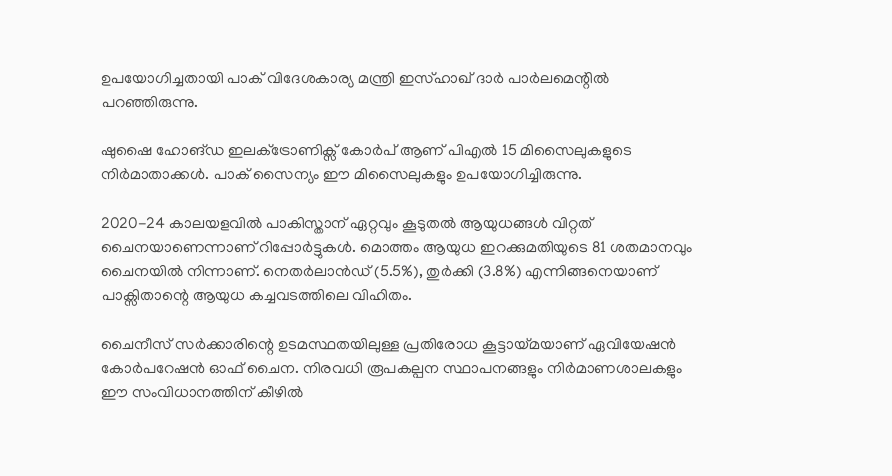ഉപയോഗിച്ചതായി പാക് വിദേശകാര്യ മന്ത്രി ഇസ്ഹാഖ് ദാർ പാർലമെന്റില്‍ പറഞ്ഞിരുന്നു.

ഷുഷൈ ഹോങ്ഡ ഇലക്‌ട്രോണിക്സ് കോർപ് ആണ് പിഎല്‍ 15 മിസൈലുകളുടെ നിർമാതാക്കള്‍. പാക് സൈന്യം ഈ മിസൈലുകളും ഉപയോഗിച്ചിരുന്നു.

2020-24 കാലയളവില്‍ പാകിസ്താന് ഏറ്റവും കൂടുതല്‍ ആയുധങ്ങള്‍ വിറ്റത് ചൈനയാണെന്നാണ് റിപ്പോർട്ടുകള്‍. മൊത്തം ആയുധ ഇറക്കുമതിയുടെ 81 ശതമാനവും ചൈനയില്‍ നിന്നാണ്. നെതർലാൻഡ് (5.5%), തുർക്കി (3.8%) എന്നിങ്ങനെയാണ് പാക്സിതാന്റെ ആയുധ കച്ചവടത്തിലെ വിഹിതം.

ചൈനീസ് സർക്കാരിന്റെ ഉടമസ്ഥതയിലുള്ള പ്രതിരോധ കൂട്ടായ്മയാണ് ഏവിയേഷൻ കോർപറേഷൻ ഓഫ് ചൈന. നിരവധി രൂപകല്പന സ്ഥാപനങ്ങളും നിർമാണശാലകളും ഈ സംവിധാനത്തിന് കീഴില്‍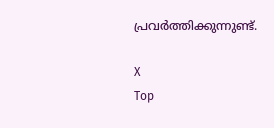പ്രവർത്തിക്കുന്നുണ്ട്.

X
Top